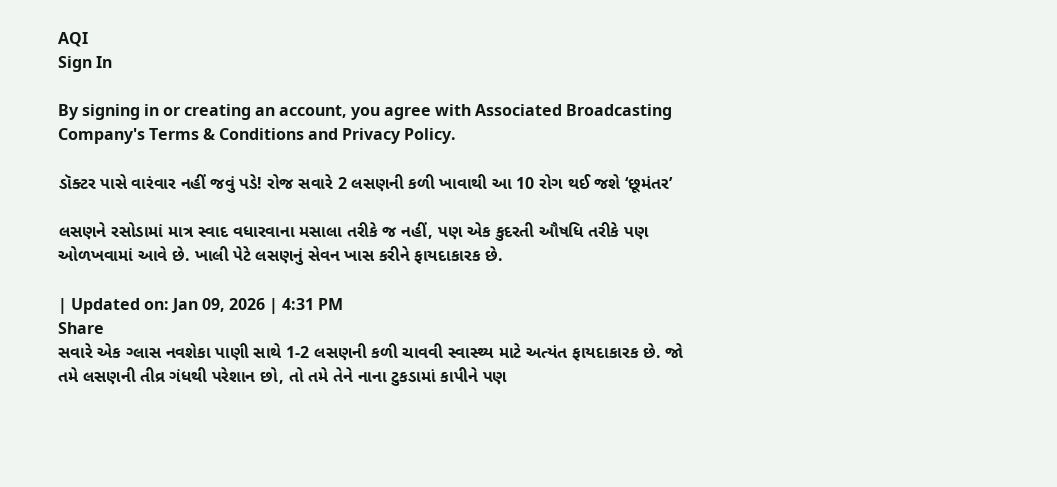AQI
Sign In

By signing in or creating an account, you agree with Associated Broadcasting Company's Terms & Conditions and Privacy Policy.

ડૉક્ટર પાસે વારંવાર નહીં જવું પડે! રોજ સવારે 2 લસણની કળી ખાવાથી આ 10 રોગ થઈ જશે ‘છૂમંતર’

લસણને રસોડામાં માત્ર સ્વાદ વધારવાના મસાલા તરીકે જ નહીં, પણ એક કુદરતી ઔષધિ તરીકે પણ ઓળખવામાં આવે છે. ખાલી પેટે લસણનું સેવન ખાસ કરીને ફાયદાકારક છે.

| Updated on: Jan 09, 2026 | 4:31 PM
Share
સવારે એક ગ્લાસ નવશેકા પાણી સાથે 1-2 લસણની કળી ચાવવી સ્વાસ્થ્ય માટે અત્યંત ફાયદાકારક છે. જો તમે લસણની તીવ્ર ગંધથી પરેશાન છો, તો તમે તેને નાના ટુકડામાં કાપીને પણ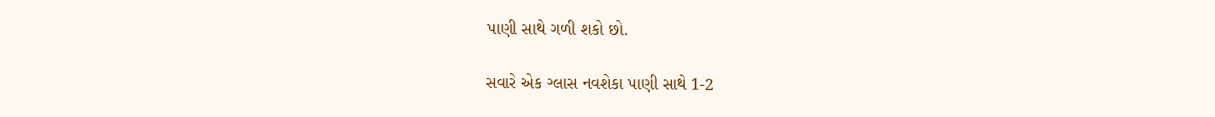પાણી સાથે ગળી શકો છો.

સવારે એક ગ્લાસ નવશેકા પાણી સાથે 1-2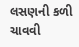લસણની કળી ચાવવી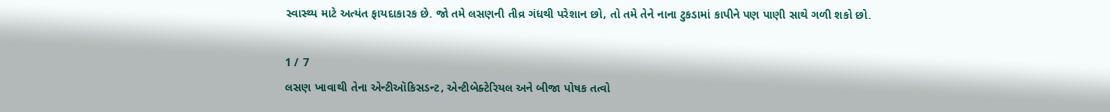સ્વાસ્થ્ય માટે અત્યંત ફાયદાકારક છે. જો તમે લસણની તીવ્ર ગંધથી પરેશાન છો, તો તમે તેને નાના ટુકડામાં કાપીને પણ પાણી સાથે ગળી શકો છો.

1 / 7
લસણ ખાવાથી તેના એન્ટીઑકિસડન્ટ, એન્ટીબેક્ટેરિયલ અને બીજા પોષક તત્વો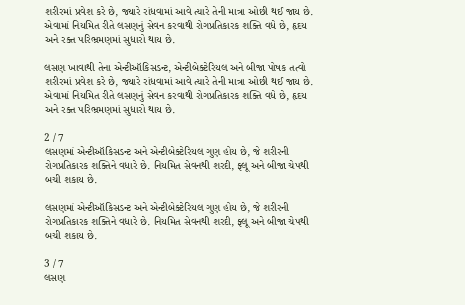શરીરમાં પ્રવેશ કરે છે, જ્યારે રાંધવામાં આવે ત્યારે તેની માત્રા ઓછી થઈ જાય છે. એવામાં નિયમિત રીતે લસણનું સેવન કરવાથી રોગપ્રતિકારક શક્તિ વધે છે, હૃદય અને રક્ત પરિભ્રમણમાં સુધારો થાય છે.

લસણ ખાવાથી તેના એન્ટીઑકિસડન્ટ, એન્ટીબેક્ટેરિયલ અને બીજા પોષક તત્વો શરીરમાં પ્રવેશ કરે છે, જ્યારે રાંધવામાં આવે ત્યારે તેની માત્રા ઓછી થઈ જાય છે. એવામાં નિયમિત રીતે લસણનું સેવન કરવાથી રોગપ્રતિકારક શક્તિ વધે છે, હૃદય અને રક્ત પરિભ્રમણમાં સુધારો થાય છે.

2 / 7
લસણમાં એન્ટીઑકિસડન્ટ અને એન્ટીબેક્ટેરિયલ ગુણ હોય છે, જે શરીરની રોગપ્રતિકારક શક્તિને વધારે છે. નિયમિત સેવનથી શરદી, ફ્લૂ અને બીજા ચેપથી બચી શકાય છે.

લસણમાં એન્ટીઑકિસડન્ટ અને એન્ટીબેક્ટેરિયલ ગુણ હોય છે, જે શરીરની રોગપ્રતિકારક શક્તિને વધારે છે. નિયમિત સેવનથી શરદી, ફ્લૂ અને બીજા ચેપથી બચી શકાય છે.

3 / 7
લસણ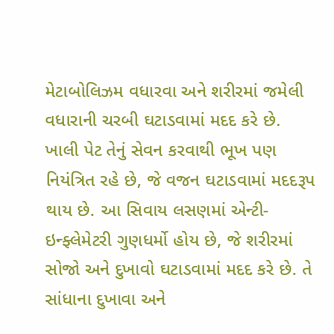મેટાબોલિઝમ વધારવા અને શરીરમાં જમેલી વધારાની ચરબી ઘટાડવામાં મદદ કરે છે. ખાલી પેટ તેનું સેવન કરવાથી ભૂખ પણ નિયંત્રિત રહે છે, જે વજન ઘટાડવામાં મદદરૂપ થાય છે. આ સિવાય લસણમાં એન્ટી-ઇન્ફ્લેમેટરી ગુણધર્મો હોય છે, જે શરીરમાં સોજો અને દુખાવો ઘટાડવામાં મદદ કરે છે. તે સાંધાના દુખાવા અને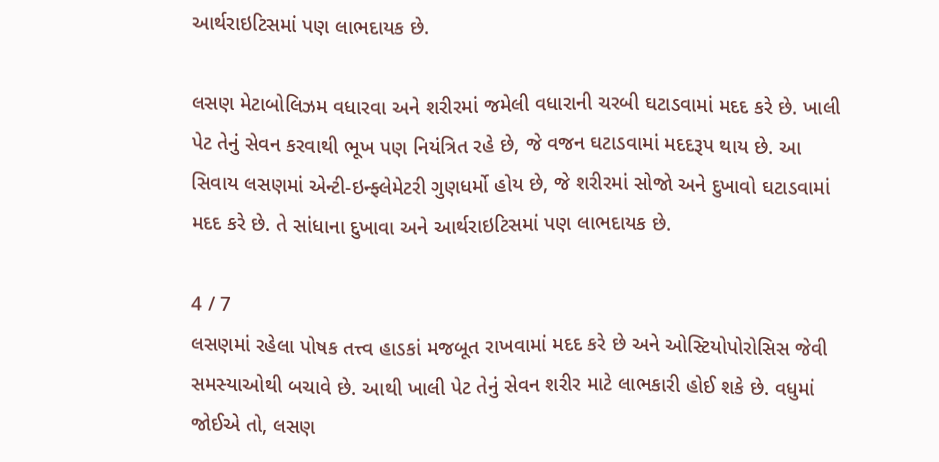આર્થરાઇટિસમાં પણ લાભદાયક છે.

લસણ મેટાબોલિઝમ વધારવા અને શરીરમાં જમેલી વધારાની ચરબી ઘટાડવામાં મદદ કરે છે. ખાલી પેટ તેનું સેવન કરવાથી ભૂખ પણ નિયંત્રિત રહે છે, જે વજન ઘટાડવામાં મદદરૂપ થાય છે. આ સિવાય લસણમાં એન્ટી-ઇન્ફ્લેમેટરી ગુણધર્મો હોય છે, જે શરીરમાં સોજો અને દુખાવો ઘટાડવામાં મદદ કરે છે. તે સાંધાના દુખાવા અને આર્થરાઇટિસમાં પણ લાભદાયક છે.

4 / 7
લસણમાં રહેલા પોષક તત્ત્વ હાડકાં મજબૂત રાખવામાં મદદ કરે છે અને ઓસ્ટિયોપોરોસિસ જેવી સમસ્યાઓથી બચાવે છે. આથી ખાલી પેટ તેનું સેવન શરીર માટે લાભકારી હોઈ શકે છે. વધુમાં જોઈએ તો, લસણ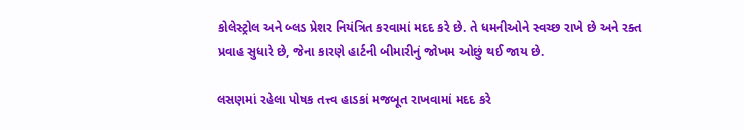કોલેસ્ટ્રોલ અને બ્લડ પ્રેશર નિયંત્રિત કરવામાં મદદ કરે છે. તે ધમનીઓને સ્વચ્છ રાખે છે અને રક્ત પ્રવાહ સુધારે છે, જેના કારણે હાર્ટની બીમારીનું જોખમ ઓછું થઈ જાય છે.

લસણમાં રહેલા પોષક તત્ત્વ હાડકાં મજબૂત રાખવામાં મદદ કરે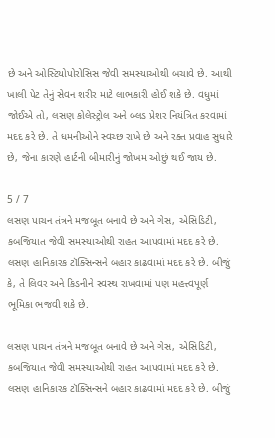છે અને ઓસ્ટિયોપોરોસિસ જેવી સમસ્યાઓથી બચાવે છે. આથી ખાલી પેટ તેનું સેવન શરીર માટે લાભકારી હોઈ શકે છે. વધુમાં જોઈએ તો, લસણ કોલેસ્ટ્રોલ અને બ્લડ પ્રેશર નિયંત્રિત કરવામાં મદદ કરે છે. તે ધમનીઓને સ્વચ્છ રાખે છે અને રક્ત પ્રવાહ સુધારે છે, જેના કારણે હાર્ટની બીમારીનું જોખમ ઓછું થઈ જાય છે.

5 / 7
લસણ પાચન તંત્રને મજબૂત બનાવે છે અને ગેસ, એસિડિટી, કબજિયાત જેવી સમસ્યાઓથી રાહત આપવામાં મદદ કરે છે. લસણ હાનિકારક ટૉક્સિન્સને બહાર કાઢવામાં મદદ કરે છે. બીજું કે, તે લિવર અને કિડનીને સ્વસ્થ રાખવામાં પણ મહત્ત્વપૂર્ણ ભૂમિકા ભજવી શકે છે.

લસણ પાચન તંત્રને મજબૂત બનાવે છે અને ગેસ, એસિડિટી, કબજિયાત જેવી સમસ્યાઓથી રાહત આપવામાં મદદ કરે છે. લસણ હાનિકારક ટૉક્સિન્સને બહાર કાઢવામાં મદદ કરે છે. બીજું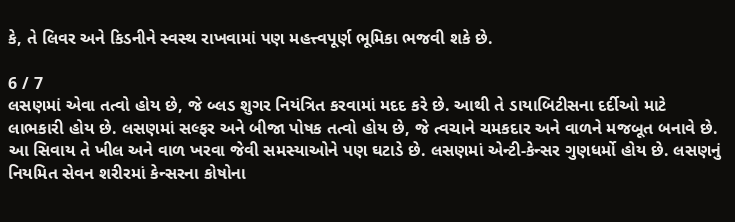કે, તે લિવર અને કિડનીને સ્વસ્થ રાખવામાં પણ મહત્ત્વપૂર્ણ ભૂમિકા ભજવી શકે છે.

6 / 7
લસણમાં એવા તત્વો હોય છે, જે બ્લડ શુગર નિયંત્રિત કરવામાં મદદ કરે છે. આથી તે ડાયાબિટીસના દર્દીઓ માટે લાભકારી હોય છે. લસણમાં સલ્ફર અને બીજા પોષક તત્વો હોય છે, જે ત્વચાને ચમકદાર અને વાળને મજબૂત બનાવે છે. આ સિવાય તે ખીલ અને વાળ ખરવા જેવી સમસ્યાઓને પણ ઘટાડે છે. લસણમાં એન્ટી-કેન્સર ગુણધર્મો હોય છે. લસણનું નિયમિત સેવન શરીરમાં કેન્સરના કોષોના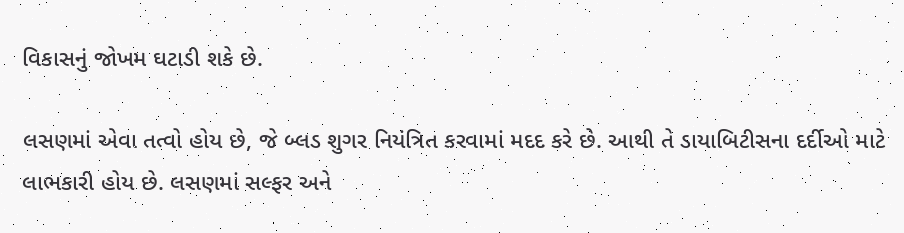વિકાસનું જોખમ ઘટાડી શકે છે.

લસણમાં એવા તત્વો હોય છે, જે બ્લડ શુગર નિયંત્રિત કરવામાં મદદ કરે છે. આથી તે ડાયાબિટીસના દર્દીઓ માટે લાભકારી હોય છે. લસણમાં સલ્ફર અને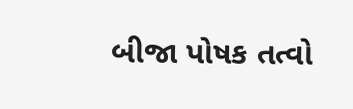બીજા પોષક તત્વો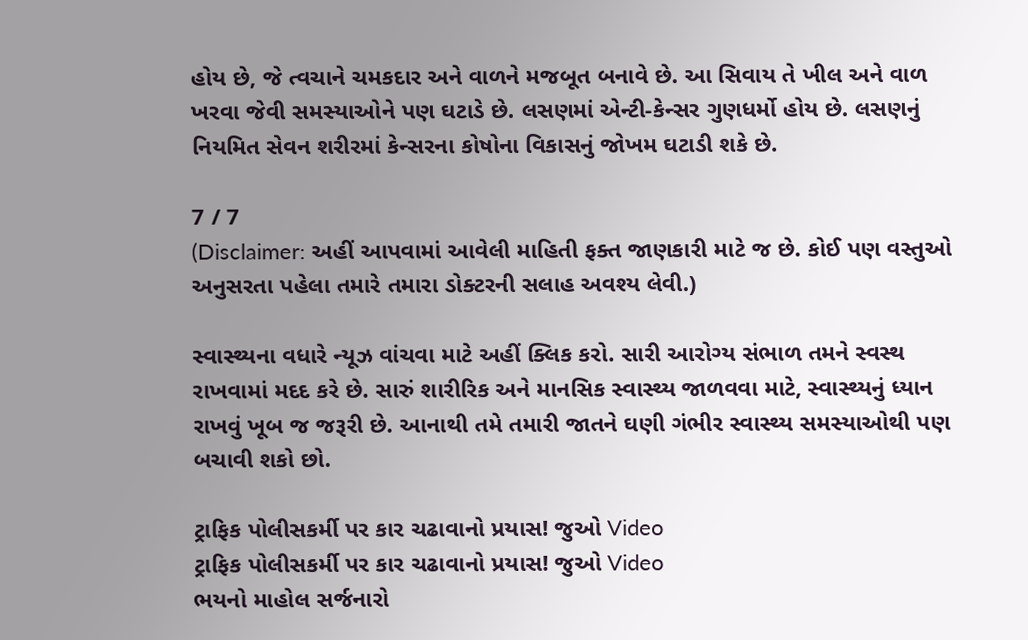હોય છે, જે ત્વચાને ચમકદાર અને વાળને મજબૂત બનાવે છે. આ સિવાય તે ખીલ અને વાળ ખરવા જેવી સમસ્યાઓને પણ ઘટાડે છે. લસણમાં એન્ટી-કેન્સર ગુણધર્મો હોય છે. લસણનું નિયમિત સેવન શરીરમાં કેન્સરના કોષોના વિકાસનું જોખમ ઘટાડી શકે છે.

7 / 7
(Disclaimer: અહીં આપવામાં આવેલી માહિતી ફક્ત જાણકારી માટે જ છે. કોઈ પણ વસ્તુઓ અનુસરતા પહેલા તમારે તમારા ડોક્ટરની સલાહ અવશ્ય લેવી.)

સ્વાસ્થ્યના વધારે ન્યૂઝ વાંચવા માટે અહીં ક્લિક કરો. સારી આરોગ્ય સંભાળ તમને સ્વસ્થ રાખવામાં મદદ કરે છે. સારું શારીરિક અને માનસિક સ્વાસ્થ્ય જાળવવા માટે, સ્વાસ્થ્યનું ધ્યાન રાખવું ખૂબ જ જરૂરી છે. આનાથી તમે તમારી જાતને ઘણી ગંભીર સ્વાસ્થ્ય સમસ્યાઓથી પણ બચાવી શકો છો.

ટ્રાફિક પોલીસકર્મી પર કાર ચઢાવાનો પ્રયાસ! જુઓ Video
ટ્રાફિક પોલીસકર્મી પર કાર ચઢાવાનો પ્રયાસ! જુઓ Video
ભયનો માહોલ સર્જનારો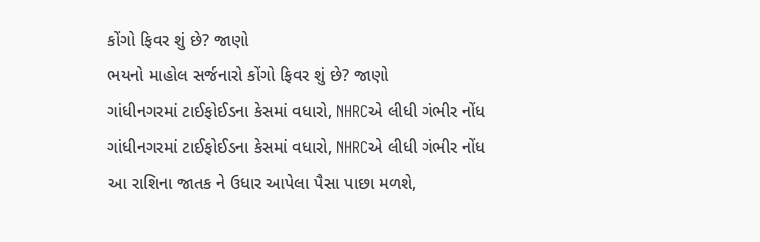કોંગો ફિવર શું છે? જાણો
ભયનો માહોલ સર્જનારો કોંગો ફિવર શું છે? જાણો
ગાંધીનગરમાં ટાઈફોઈડના કેસમાં વધારો, NHRCએ લીધી ગંભીર નોંધ
ગાંધીનગરમાં ટાઈફોઈડના કેસમાં વધારો, NHRCએ લીધી ગંભીર નોંધ
આ રાશિના જાતક ને ઉધાર આપેલા પૈસા પાછા મળશે,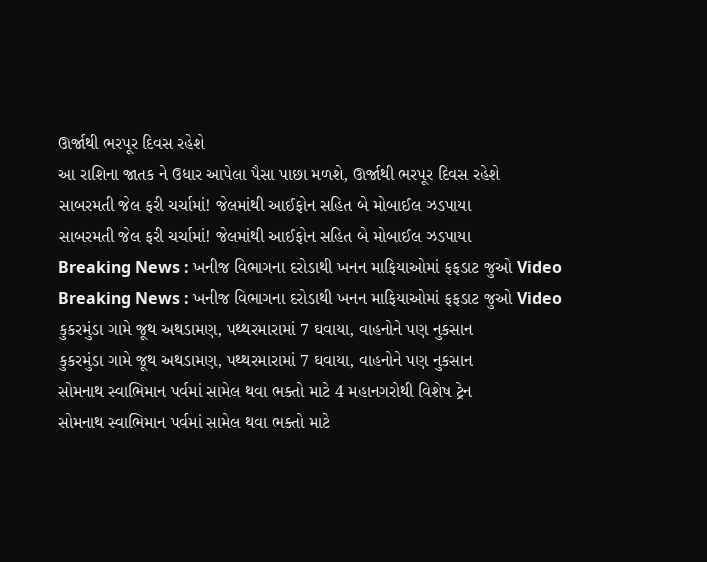ઊર્જાથી ભરપૂર દિવસ રહેશે
આ રાશિના જાતક ને ઉધાર આપેલા પૈસા પાછા મળશે, ઊર્જાથી ભરપૂર દિવસ રહેશે
સાબરમતી જેલ ફરી ચર્ચામાં! જેલમાંથી આઈફોન સહિત બે મોબાઈલ ઝડપાયા
સાબરમતી જેલ ફરી ચર્ચામાં! જેલમાંથી આઈફોન સહિત બે મોબાઈલ ઝડપાયા
Breaking News : ખનીજ વિભાગના દરોડાથી ખનન માફિયાઓમાં ફફડાટ જુઓ Video
Breaking News : ખનીજ વિભાગના દરોડાથી ખનન માફિયાઓમાં ફફડાટ જુઓ Video
કુકરમુંડા ગામે જૂથ અથડામણ, પથ્થરમારામાં 7 ઘવાયા, વાહનોને પણ નુકસાન
કુકરમુંડા ગામે જૂથ અથડામણ, પથ્થરમારામાં 7 ઘવાયા, વાહનોને પણ નુકસાન
સોમનાથ સ્વાભિમાન પર્વમાં સામેલ થવા ભક્તો માટે 4 મહાનગરોથી વિશેષ ટ્રેન
સોમનાથ સ્વાભિમાન પર્વમાં સામેલ થવા ભક્તો માટે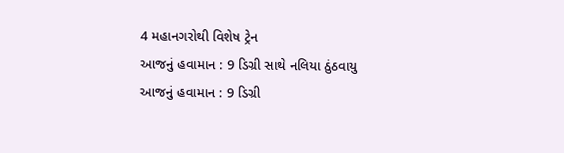4 મહાનગરોથી વિશેષ ટ્રેન
આજનું હવામાન : 9 ડિગ્રી સાથે નલિયા ઠુંઠવાયુ
આજનું હવામાન : 9 ડિગ્રી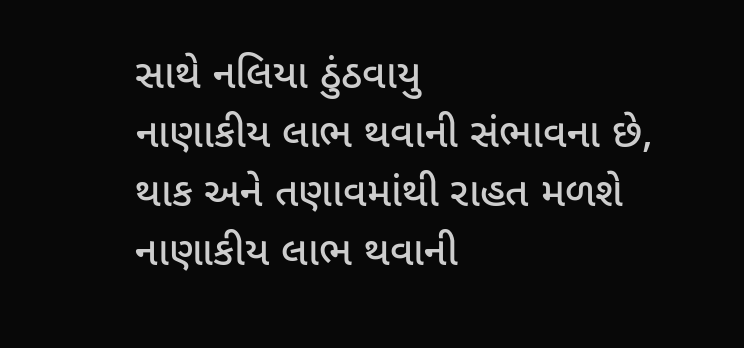સાથે નલિયા ઠુંઠવાયુ
નાણાકીય લાભ થવાની સંભાવના છે, થાક અને તણાવમાંથી રાહત મળશે
નાણાકીય લાભ થવાની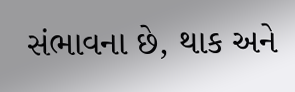સંભાવના છે, થાક અને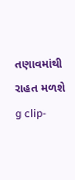તણાવમાંથી રાહત મળશે
g clip-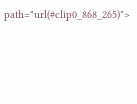path="url(#clip0_868_265)">